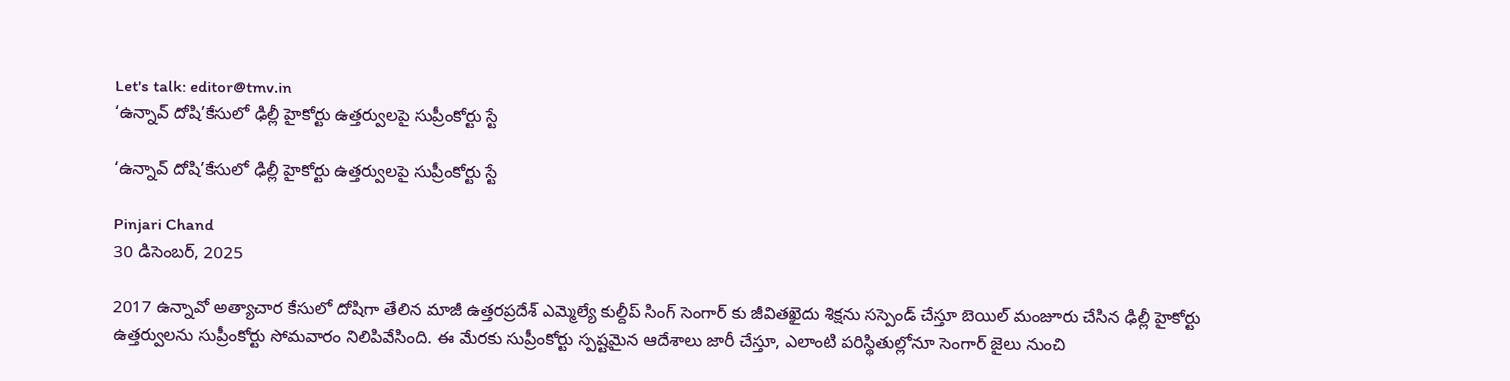Let's talk: editor@tmv.in
‘ఉన్నావ్ దోషి’కేసులో ఢిల్లీ హైకోర్టు ఉత్తర్వులపై సుప్రీంకోర్టు స్టే

‘ఉన్నావ్ దోషి’కేసులో ఢిల్లీ హైకోర్టు ఉత్తర్వులపై సుప్రీంకోర్టు స్టే

Pinjari Chand
30 డిసెంబర్, 2025

2017 ఉన్నావో అత్యాచార కేసులో దోషిగా తేలిన మాజీ ఉత్తరప్రదేశ్ ఎమ్మెల్యే కుల్దీప్ సింగ్ సెంగార్ కు జీవితఖైదు శిక్షను సస్పెండ్ చేస్తూ బెయిల్ మంజూరు చేసిన ఢిల్లీ హైకోర్టు ఉత్తర్వులను సుప్రీంకోర్టు సోమవారం నిలిపివేసింది. ఈ మేరకు సుప్రీంకోర్టు స్పష్టమైన ఆదేశాలు జారీ చేస్తూ, ఎలాంటి పరిస్థితుల్లోనూ సెంగార్ జైలు నుంచి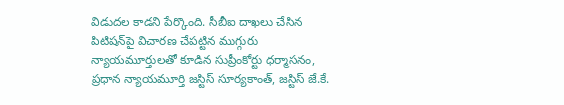విడుదల కాడని పేర్కొంది. సీబీఐ దాఖలు చేసిన పిటిషన్‌పై విచారణ చేపట్టిన ముగ్గురు న్యాయమూర్తులతో కూడిన సుప్రీంకోర్టు ధర్మాసనం, ప్రధాన న్యాయమూర్తి జస్టిస్ సూర్యకాంత్, జస్టిస్ జే.కే.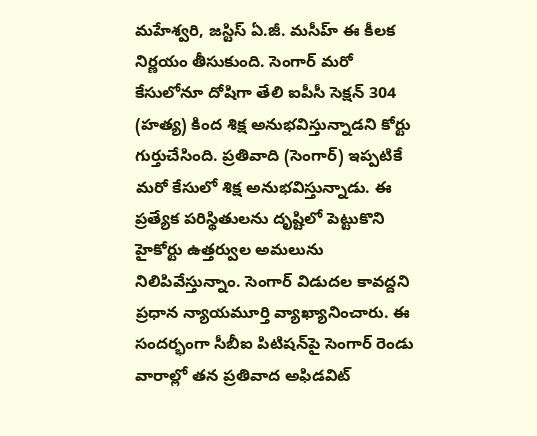మహేశ్వరి, జస్టిస్ ఏ.జీ. మసీహ్ ఈ కీలక నిర్ణయం తీసుకుంది. సెంగార్ మరో కేసులోనూ దోషిగా తేలి ఐపీసీ సెక్షన్ 304 (హత్య) కింద శిక్ష అనుభవిస్తున్నాడని కోర్టు గుర్తుచేసింది. ప్రతివాది (సెంగార్) ఇప్పటికే మరో కేసులో శిక్ష అనుభవిస్తున్నాడు. ఈ ప్రత్యేక పరిస్థితులను దృష్టిలో పెట్టుకొని హైకోర్టు ఉత్తర్వుల అమలును నిలిపివేస్తున్నాం. సెంగార్ విడుదల కావద్దని ప్రధాన న్యాయమూర్తి వ్యాఖ్యానించారు. ఈ సందర్భంగా సీబీఐ పిటిషన్‌పై సెంగార్ రెండు వారాల్లో తన ప్రతివాద అఫిడవిట్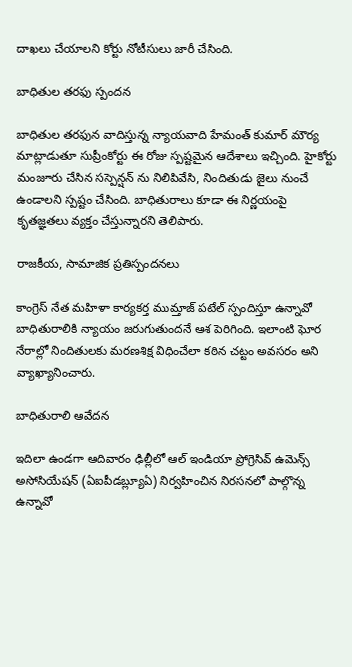దాఖలు చేయాలని కోర్టు నోటీసులు జారీ చేసింది.

బాధితుల తరఫు స్పందన

బాధితుల తరఫున వాదిస్తున్న న్యాయవాది హేమంత్ కుమార్ మౌర్య మాట్లాడుతూ సుప్రీంకోర్టు ఈ రోజు స్పష్టమైన ఆదేశాలు ఇచ్చింది. హైకోర్టు మంజూరు చేసిన సస్పెన్షన్ ను నిలిపివేసి, నిందితుడు జైలు నుంచే ఉండాలని స్పష్టం చేసింది. బాధితురాలు కూడా ఈ నిర్ణయంపై కృతజ్ఞతలు వ్యక్తం చేస్తున్నారని తెలిపారు.

రాజకీయ, సామాజిక ప్రతిస్పందనలు

కాంగ్రెస్ నేత మహిళా కార్యకర్త ముమ్తాజ్ పటేల్ స్పందిస్తూ ఉన్నావో బాధితురాలికి న్యాయం జరుగుతుందనే ఆశ పెరిగింది. ఇలాంటి ఘోర నేరాల్లో నిందితులకు మరణశిక్ష విధించేలా కఠిన చట్టం అవసరం అని వ్యాఖ్యానించారు.

బాధితురాలి ఆవేదన

ఇదిలా ఉండగా ఆదివారం ఢిల్లీలో ఆల్ ఇండియా ప్రోగ్రెసివ్ ఉమెన్స్ అసోసియేషన్ (ఏఐపీడబ్ల్యూఏ) నిర్వహించిన నిరసనలో పాల్గొన్న ఉన్నావో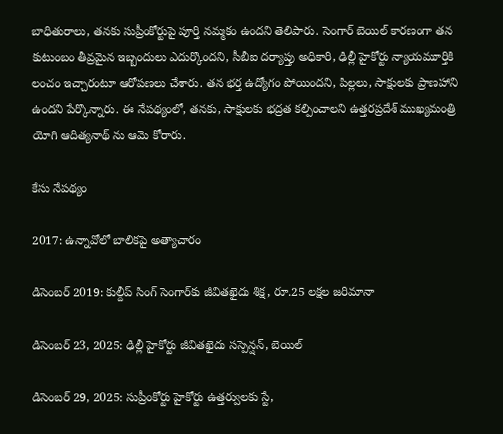బాధితురాలు, తనకు సుప్రీంకోర్టుపై పూర్తి నమ్మకం ఉందని తెలిపారు. సెంగార్ బెయిల్ కారణంగా తన కుటుంబం తీవ్రమైన ఇబ్బందులు ఎదుర్కొందని, సీబీఐ దర్యాప్తు అధికారి, ఢిల్లీ హైకోర్టు న్యాయమూర్తికి లంచం ఇచ్చారంటూ ఆరోపణలు చేశారు. తన భర్త ఉద్యోగం పోయిందని, పిల్లలు, సాక్షులకు ప్రాణహాని ఉందని పేర్కొన్నారు. ఈ నేపథ్యంలో, తనకు, సాక్షులకు భద్రత కల్పించాలని ఉత్తరప్రదేశ్ ముఖ్యమంత్రి యోగి ఆదిత్యనాథ్ ను ఆమె కోరారు.

కేసు నేపథ్యం

2017: ఉన్నావోలో బాలికపై అత్యాచారం

డిసెంబర్ 2019: కుల్దీప్ సింగ్ సెంగార్‌కు జీవితఖైదు శిక్ష, రూ.25 లక్షల జరిమానా

డిసెంబర్ 23, 2025: ఢిల్లీ హైకోర్టు జీవితఖైదు సస్పెన్షన్, బెయిల్

డిసెంబర్ 29, 2025: సుప్రీంకోర్టు హైకోర్టు ఉత్తర్వులకు స్టే,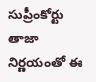సుప్రీంకోర్టు తాజా నిర్ణయంతో ఈ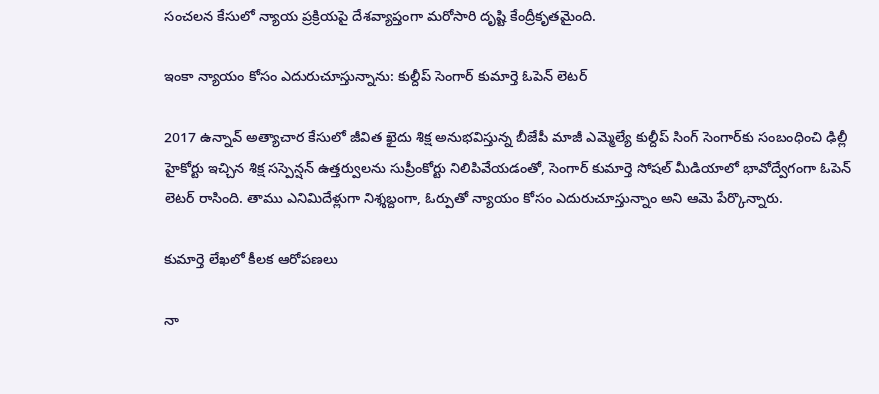సంచలన కేసులో న్యాయ ప్రక్రియపై దేశవ్యాప్తంగా మరోసారి దృష్టి కేంద్రీకృతమైంది.

ఇంకా న్యాయం కోసం ఎదురుచూస్తున్నాను: కుల్దీప్ సెంగార్ కుమార్తె ఓపెన్ లెటర్

2017 ఉన్నావ్ అత్యాచార కేసులో జీవిత ఖైదు శిక్ష అనుభవిస్తున్న బీజేపీ మాజీ ఎమ్మెల్యే కుల్దీప్ సింగ్ సెంగార్‌కు సంబంధించి ఢిల్లీ హైకోర్టు ఇచ్చిన శిక్ష సస్పెన్షన్ ఉత్తర్వులను సుప్రీంకోర్టు నిలిపివేయడంతో, సెంగార్ కుమార్తె సోషల్ మీడియాలో భావోద్వేగంగా ఓపెన్ లెటర్ రాసింది. తాము ఎనిమిదేళ్లుగా నిశ్శబ్దంగా, ఓర్పుతో న్యాయం కోసం ఎదురుచూస్తున్నాం అని ఆమె పేర్కొన్నారు.

కుమార్తె లేఖలో కీలక ఆరోపణలు

నా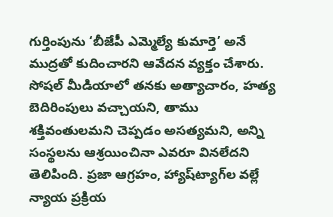గుర్తింపును ‘బీజేపీ ఎమ్మెల్యే కుమార్తె’ అనే ముద్రతో కుదించారని ఆవేదన వ్యక్తం చేశారు. సోషల్ మీడియాలో తనకు అత్యాచారం, హత్య బెదిరింపులు వచ్చాయని, తాము శక్తివంతులమని చెప్పడం అసత్యమని, అన్ని సంస్థలను ఆశ్రయించినా ఎవరూ వినలేదని తెలిపింది. ప్రజా ఆగ్రహం, హ్యాష్‌ట్యాగ్‌ల వల్లే న్యాయ ప్రక్రియ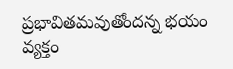ప్రభావితమవుతోందన్న భయం వ్యక్తం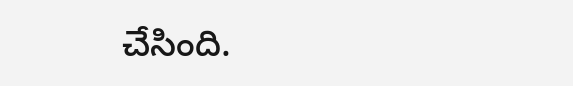చేసింది.